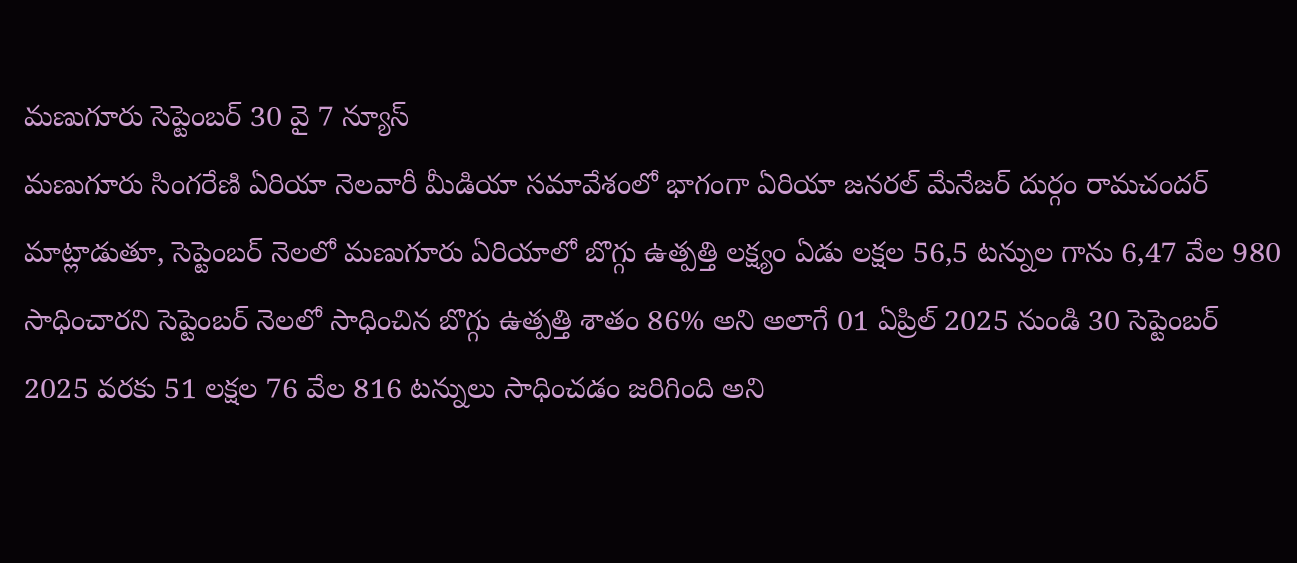మణుగూరు సెప్టెంబర్ 30 వై 7 న్యూస్
మణుగూరు సింగరేణి ఏరియా నెలవారీ మీడియా సమావేశంలో భాగంగా ఏరియా జనరల్ మేనేజర్ దుర్గం రామచందర్ మాట్లాడుతూ, సెప్టెంబర్ నెలలో మణుగూరు ఏరియాలో బొగ్గు ఉత్పత్తి లక్ష్యం ఏడు లక్షల 56,5 టన్నుల గాను 6,47 వేల 980 సాధించారని సెప్టెంబర్ నెలలో సాధించిన బొగ్గు ఉత్పత్తి శాతం 86% అని అలాగే 01 ఏప్రిల్ 2025 నుండి 30 సెప్టెంబర్ 2025 వరకు 51 లక్షల 76 వేల 816 టన్నులు సాధించడం జరిగింది అని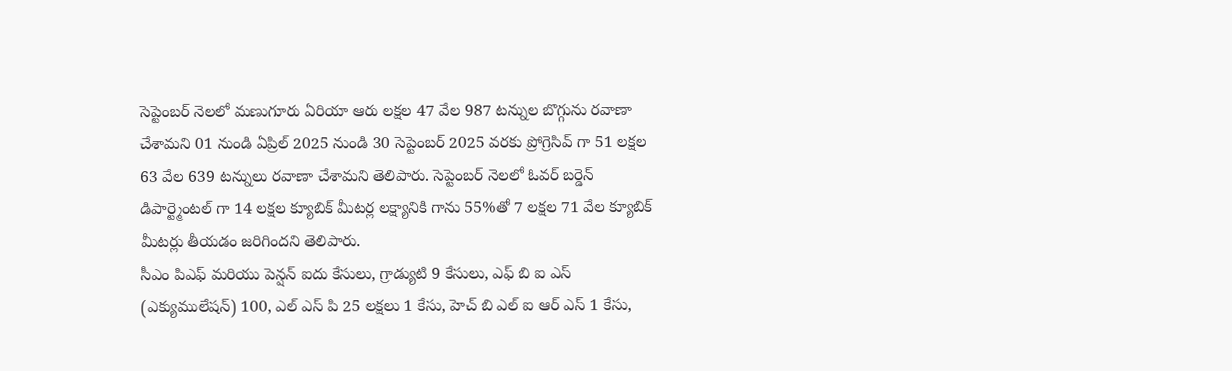సెప్టెంబర్ నెలలో మణుగూరు ఏరియా ఆరు లక్షల 47 వేల 987 టన్నుల బొగ్గును రవాణా చేశామని 01 నుండి ఏప్రిల్ 2025 నుండి 30 సెప్టెంబర్ 2025 వరకు ప్రోగ్రెసివ్ గా 51 లక్షల 63 వేల 639 టన్నులు రవాణా చేశామని తెలిపారు. సెప్టెంబర్ నెలలో ఓవర్ బర్డెన్ డిపార్ట్మెంటల్ గా 14 లక్షల క్యూబిక్ మీటర్ల లక్ష్యానికి గాను 55%తో 7 లక్షల 71 వేల క్యూబిక్ మీటర్లు తీయడం జరిగిందని తెలిపారు.
సీఎం పిఎఫ్ మరియు పెన్షన్ ఐదు కేసులు, గ్రాడ్యుటి 9 కేసులు, ఎఫ్ బి ఐ ఎస్ (ఎక్యుములేషన్) 100, ఎల్ ఎస్ పి 25 లక్షలు 1 కేసు, హెచ్ బి ఎల్ ఐ ఆర్ ఎస్ 1 కేసు,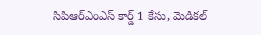సిపిఆర్ఎంఎస్ కార్డ్ 1 కేసు, మెడికల్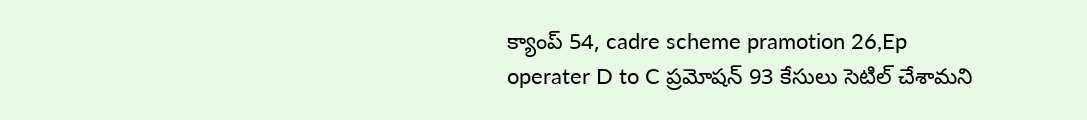క్యాంప్ 54, cadre scheme pramotion 26,Ep operater D to C ప్రమోషన్ 93 కేసులు సెటిల్ చేశామని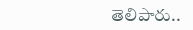తెలిపారు..